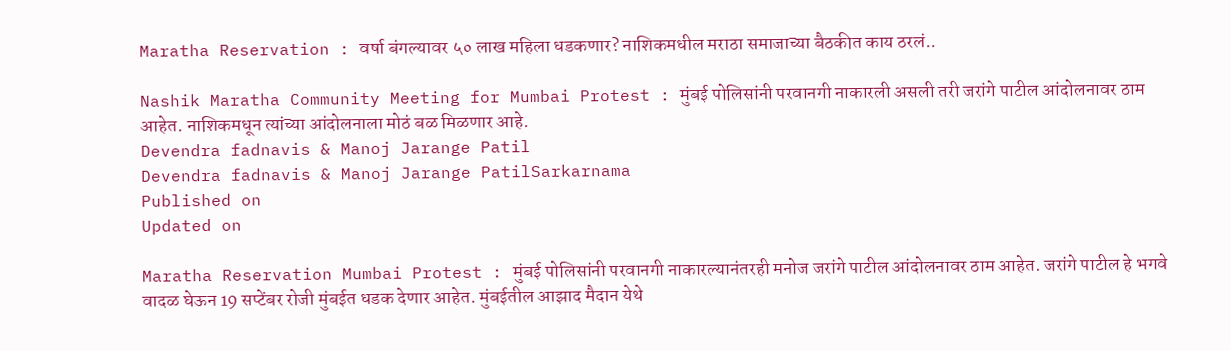Maratha Reservation : वर्षा बंगल्यावर ५० लाख महिला धडकणार? नाशिकमधील मराठा समाजाच्या बैठकीत काय ठरलं..

Nashik Maratha Community Meeting for Mumbai Protest : मुंबई पोलिसांनी परवानगी नाकारली असली तरी जरांगे पाटील आंदोलनावर ठाम आहेत. नाशिकमधून त्यांच्या आंदोलनाला मोठं बळ मिळणार आहे.
Devendra fadnavis & Manoj Jarange Patil
Devendra fadnavis & Manoj Jarange PatilSarkarnama
Published on
Updated on

Maratha Reservation Mumbai Protest : मुंबई पोलिसांनी परवानगी नाकारल्यानंतरही मनोज जरांगे पाटील आंदोलनावर ठाम आहेत. जरांगे पाटील हे भगवे वादळ घेऊन 19 सप्टेंबर रोजी मुंबईत धडक देणार आहेत. मुंबईतील आझाद मैदान येथे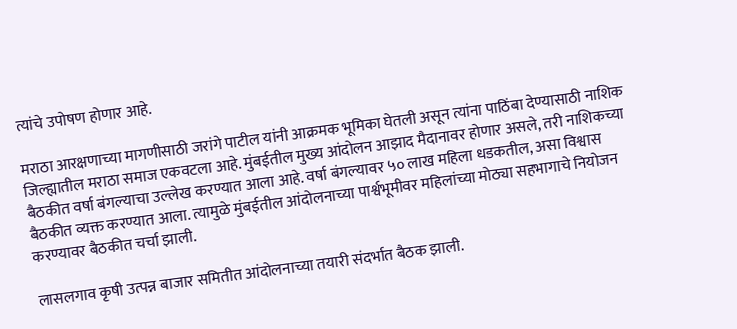त्यांचे उपोषण होणार आहे.

मराठा आरक्षणाच्या मागणीसाठी जरांगे पाटील यांनी आक्रमक भूमिका घेतली असून त्यांना पाठिंबा देण्यासाठी नाशिक जिल्ह्यातील मराठा समाज एकवटला आहे. मुंबईतील मुख्य आंदोलन आझाद मैदानावर होणार असले, तरी नाशिकच्या बैठकीत वर्षा बंगल्याचा उल्लेख करण्यात आला आहे. वर्षा बंगल्यावर ५० लाख महिला धडकतील, असा विश्वास बैठकीत व्यक्त करण्यात आला. त्यामुळे मुंबईतील आंदोलनाच्या पार्श्वभूमीवर महिलांच्या मोठ्या सहभागाचे नियोजन करण्यावर बैठकीत चर्चा झाली.

लासलगाव कृषी उत्पन्न बाजार समितीत आंदोलनाच्या तयारी संदर्भात बैठक झाली.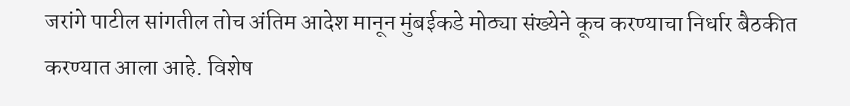जरांगे पाटील सांगतील तोच अंतिम आदेश मानून मुंबईकडे मोठ्या संख्येने कूच करण्याचा निर्धार बैठकीत करण्यात आला आहे. विशेष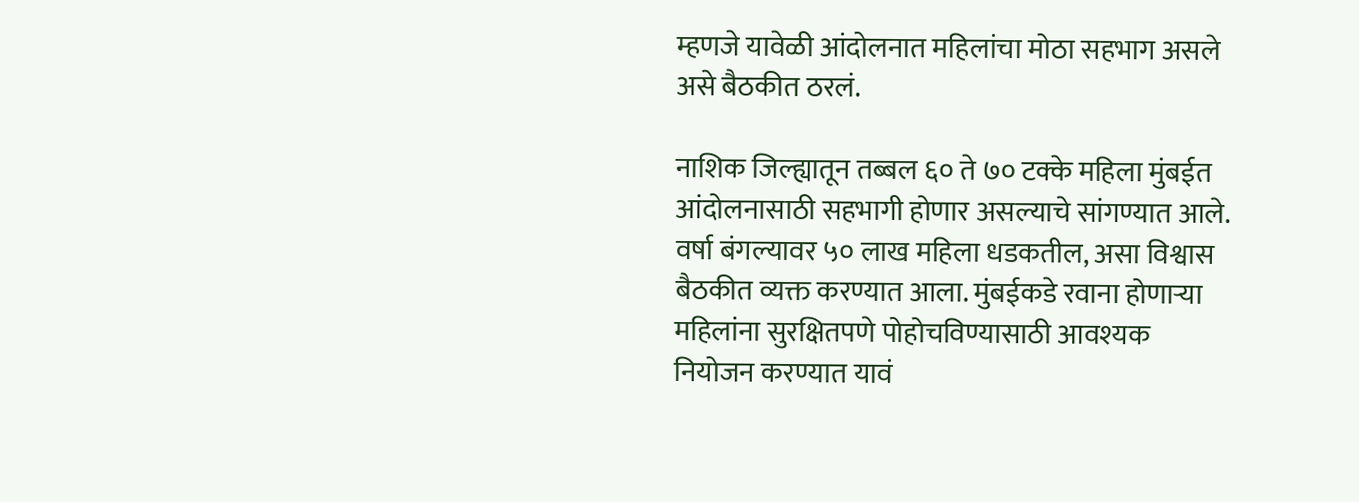म्हणजे यावेळी आंदोलनात महिलांचा मोठा सहभाग असले असे बैठकीत ठरलं.

नाशिक जिल्ह्यातून तब्बल ६० ते ७० टक्के महिला मुंबईत आंदोलनासाठी सहभागी होणार असल्याचे सांगण्यात आले. वर्षा बंगल्यावर ५० लाख महिला धडकतील, असा विश्वास बैठकीत व्यक्त करण्यात आला. मुंबईकडे रवाना होणाऱ्या महिलांना सुरक्षितपणे पोहोचविण्यासाठी आवश्यक नियोजन करण्यात यावं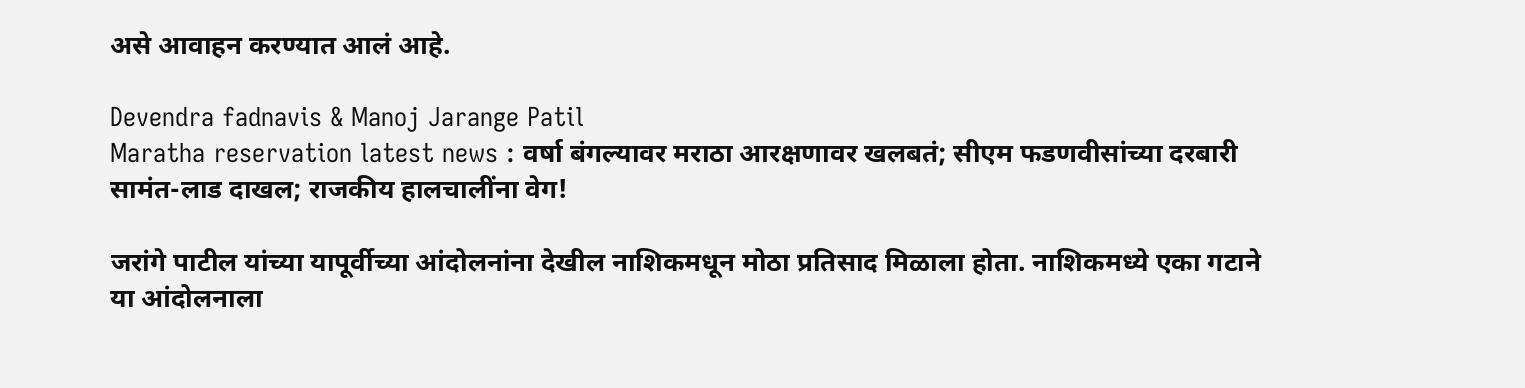असे आवाहन करण्यात आलं आहे.

Devendra fadnavis & Manoj Jarange Patil
Maratha reservation latest news : वर्षा बंगल्यावर मराठा आरक्षणावर खलबतं; सीएम फडणवीसांच्या दरबारी सामंत-लाड दाखल; राजकीय हालचालींना वेग!

जरांगे पाटील यांच्या यापूर्वीच्या आंदोलनांना देखील नाशिकमधून मोठा प्रतिसाद मिळाला होता. नाशिकमध्ये एका गटाने या आंदोलनाला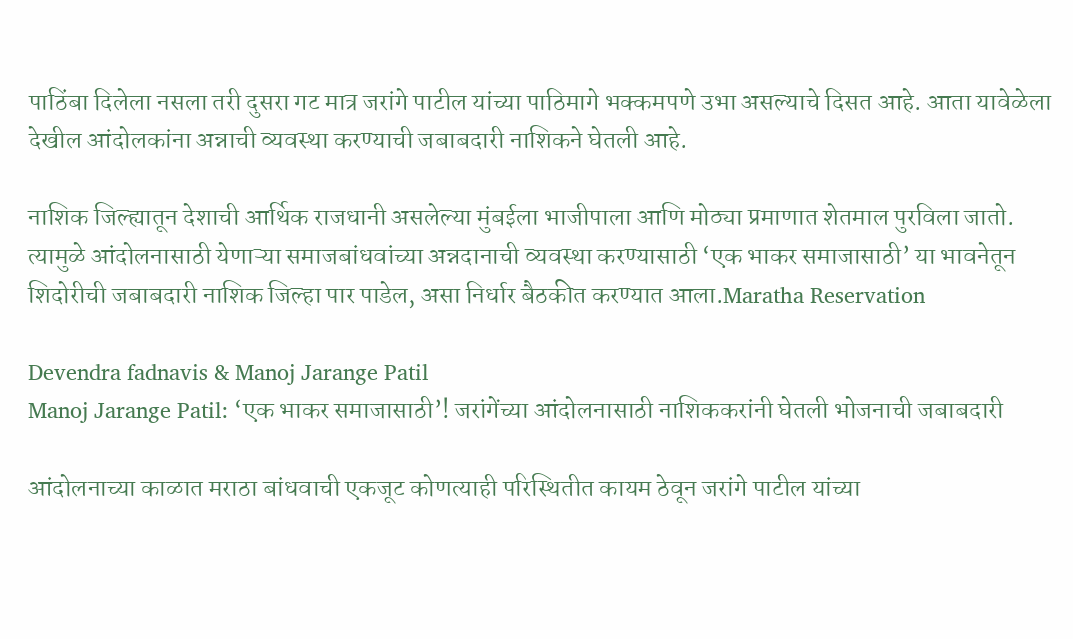पाठिंबा दिलेला नसला तरी दुसरा गट मात्र जरांगे पाटील यांच्या पाठिमागे भक्कमपणे उभा असल्याचे दिसत आहे. आता यावेळेला देखील आंदोलकांना अन्नाची व्यवस्था करण्याची जबाबदारी नाशिकने घेतली आहे.

नाशिक जिल्ह्यातून देशाची आर्थिक राजधानी असलेल्या मुंबईला भाजीपाला आणि मोठ्या प्रमाणात शेतमाल पुरविला जातो. त्यामुळे आंदोलनासाठी येणाऱ्या समाजबांधवांच्या अन्नदानाची व्यवस्था करण्यासाठी ‘एक भाकर समाजासाठी’ या भावनेतून शिदोरीची जबाबदारी नाशिक जिल्हा पार पाडेल, असा निर्धार बैठकीत करण्यात आला.Maratha Reservation

Devendra fadnavis & Manoj Jarange Patil
Manoj Jarange Patil: ‘एक भाकर समाजासाठी’! जरांगेंच्या आंदोलनासाठी नाशिककरांनी घेतली भोजनाची जबाबदारी

आंदोलनाच्या काळात मराठा बांधवाची एकजूट कोणत्याही परिस्थितीत कायम ठेवून जरांगे पाटील यांच्या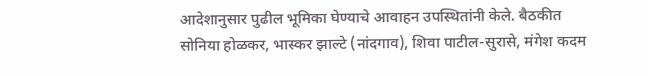आदेशानुसार पुढील भूमिका घेण्याचे आवाहन उपस्थितांनी केले. बैठकीत सोनिया होळकर, भास्कर झाल्टे (नांदगाव), शिवा पाटील-सुरासे, मंगेश कदम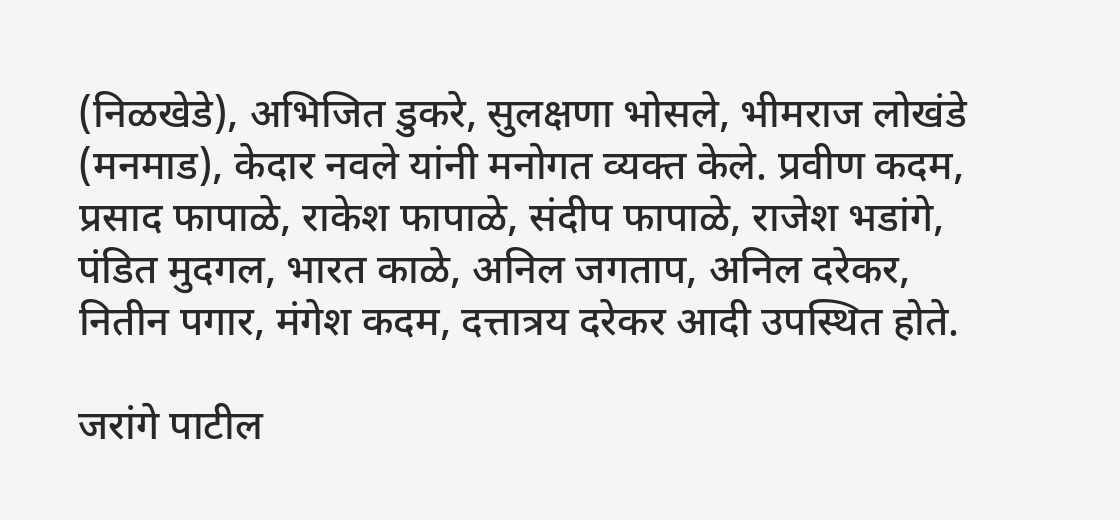(निळखेडे), अभिजित डुकरे, सुलक्षणा भोसले, भीमराज लोखंडे (मनमाड), केदार नवले यांनी मनोगत व्यक्त केले. प्रवीण कदम, प्रसाद फापाळे, राकेश फापाळे, संदीप फापाळे, राजेश भडांगे, पंडित मुदगल, भारत काळे, अनिल जगताप, अनिल दरेकर, नितीन पगार, मंगेश कदम, दत्तात्रय दरेकर आदी उपस्थित होते.

जरांगे पाटील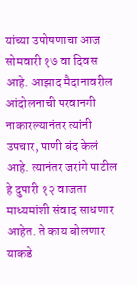यांच्या उपोषणाचा आज सोमवारी १७ वा दिवस आहे. आझाद मैदानावरील आंदोलनाची परवानगी नाकारल्यानंतर त्यांनी उपचार, पाणी बंद केलं आहे. त्यानंतर जरांगे पाटील हे दुपारी १२ वाजता माध्यमांशी संवाद साधणार आहेत. ते काय बोलणार याकडे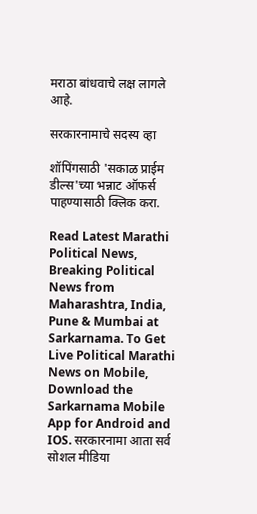मराठा बांधवाचे लक्ष लागले आहे.

सरकारनामाचे सदस्य व्हा

शॉपिंगसाठी 'सकाळ प्राईम डील्स'च्या भन्नाट ऑफर्स पाहण्यासाठी क्लिक करा.

Read Latest Marathi Political News, Breaking Political News from Maharashtra, India, Pune & Mumbai at Sarkarnama. To Get Live Political Marathi News on Mobile, Download the Sarkarnama Mobile App for Android and IOS. सरकारनामा आता सर्व सोशल मीडिया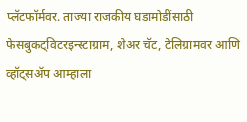प्लॅटफॉर्मवर. ताज्या राजकीय घडामोडींसाठी फेसबुकट्विटरइन्स्टाग्राम, शेअर चॅट, टेलिग्रामवर आणि व्हॉट्सॲप आम्हाला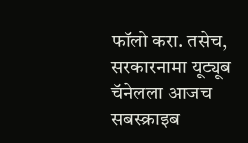फॉलो करा. तसेच, सरकारनामा यूट्यूब चॅनेलला आजच सबस्क्राइब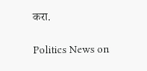करा.

Politics News on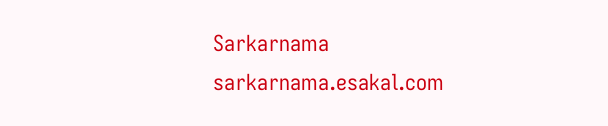Sarkarnama
sarkarnama.esakal.com